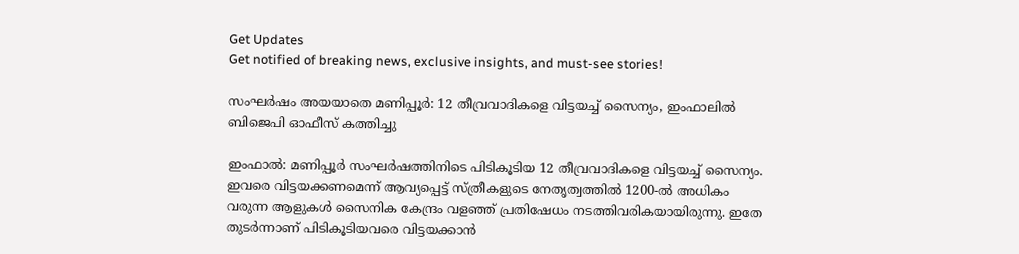Get Updates
Get notified of breaking news, exclusive insights, and must-see stories!

സംഘർഷം അയയാതെ മണിപ്പൂർ: 12 തീവ്രവാദികളെ വിട്ടയച്ച് സൈന്യം, ഇംഫാലില്‍ ബിജെപി ഓഫീസ് കത്തിച്ചു

ഇംഫാല്‍: മണിപ്പൂർ സംഘർഷത്തിനിടെ പിടികൂടിയ 12 തീവ്രവാദികളെ വിട്ടയച്ച് സൈന്യം. ഇവരെ വിട്ടയക്കണമെന്ന് ആവ്യപ്പെട്ട് സ്ത്രീകളുടെ നേതൃത്വത്തില്‍ 1200-ല്‍ അധികം വരുന്ന ആളുകള്‍ സൈനിക കേന്ദ്രം വളഞ്ഞ് പ്രതിഷേധം നടത്തിവരികയായിരുന്നു. ഇതേ തുടർന്നാണ് പിടികൂടിയവരെ വിട്ടയക്കാന്‍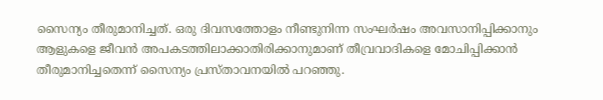സൈന്യം തീരുമാനിച്ചത്. ഒരു ദിവസത്തോളം നീണ്ടുനിന്ന സംഘർഷം അവസാനിപ്പിക്കാനും ആളുകളെ ജീവന്‍ അപകടത്തിലാക്കാതിരിക്കാനുമാണ് തീവ്രവാദികളെ മോചിപ്പിക്കാന്‍ തീരുമാനിച്ചതെന്ന് സൈന്യം പ്രസ്താവനയില്‍ പറഞ്ഞു.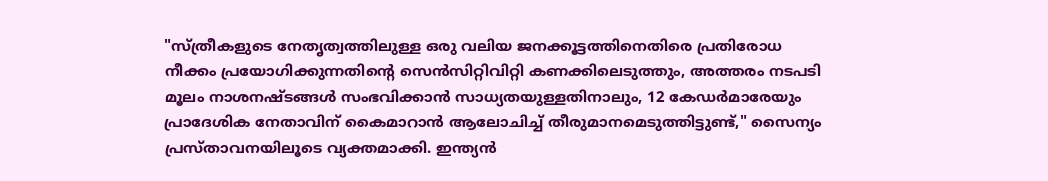"സ്ത്രീകളുടെ നേതൃത്വത്തിലുള്ള ഒരു വലിയ ജനക്കൂട്ടത്തിനെതിരെ പ്രതിരോധ നീക്കം പ്രയോഗിക്കുന്നതിന്റെ സെൻസിറ്റിവിറ്റി കണക്കിലെടുത്തും, അത്തരം നടപടി മൂലം നാശനഷ്ടങ്ങൾ സംഭവിക്കാൻ സാധ്യതയുള്ളതിനാലും, 12 കേഡർമാരേയും പ്രാദേശിക നേതാവിന് കൈമാറാൻ ആലോചിച്ച് തീരുമാനമെടുത്തിട്ടുണ്ട്," സൈന്യം പ്രസ്താവനയിലൂടെ വ്യക്തമാക്കി. ഇന്ത്യൻ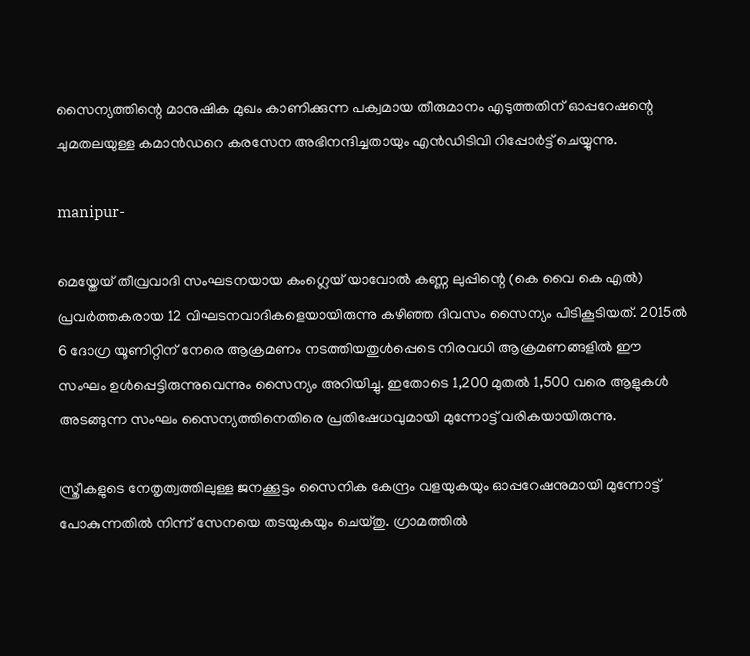സൈന്യത്തിന്റെ മാനുഷിക മുഖം കാണിക്കുന്ന പക്വമായ തീരുമാനം എടുത്തതിന് ഓപ്പറേഷന്റെ ചുമതലയുള്ള കമാൻഡറെ കരസേന അഭിനന്ദിച്ചതായും എന്‍ഡിടിവി റിപ്പോർട്ട് ചെയ്യുന്നു.

manipur-

മെയ്തേയ് തീവ്രവാദി സംഘടനയായ കംഗ്ലെയ് യാവോൽ കണ്ണ ലുപ്പിന്റെ (കെ വൈ കെ എൽ) പ്രവർത്തകരായ 12 വിഘടനവാദികളെയായിരുന്നു കഴിഞ്ഞ ദിവസം സൈന്യം പിടികൂടിയത്. 2015ൽ 6 ദോഗ്ര യൂണിറ്റിന് നേരെ ആക്രമണം നടത്തിയതുൾപ്പെടെ നിരവധി ആക്രമണങ്ങളിൽ ഈ സംഘം ഉൾപ്പെട്ടിരുന്നുവെന്നും സൈന്യം അറിയിച്ചു. ഇതോടെ 1,200 മുതൽ 1,500 വരെ ആളുകൾ അടങ്ങുന്ന സംഘം സൈന്യത്തിനെതിരെ പ്രതിഷേധവുമായി മുന്നോട്ട് വരികയായിരുന്നു.

സ്ത്രീകളുടെ നേതൃത്വത്തിലുള്ള ജനക്കൂട്ടം സൈനിക കേന്ദ്രം വളയുകയും ഓപ്പറേഷനുമായി മുന്നോട്ട് പോകുന്നതിൽ നിന്ന് സേനയെ തടയുകയും ചെയ്തു. ഗ്രാമത്തിൽ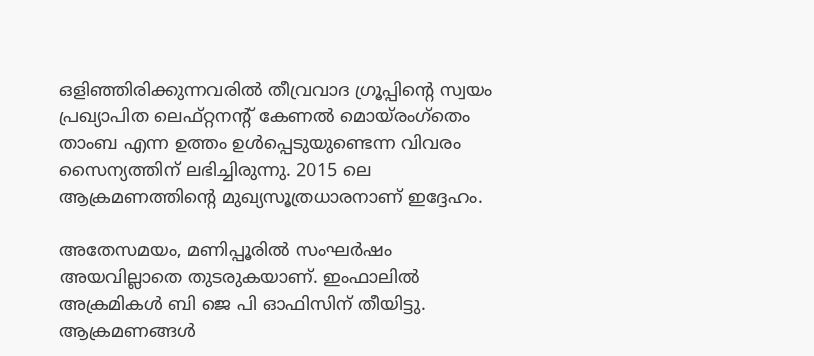ഒളിഞ്ഞിരിക്കുന്നവരിൽ തീവ്രവാദ ഗ്രൂപ്പിന്റെ സ്വയം പ്രഖ്യാപിത ലെഫ്റ്റനന്റ് കേണൽ മൊയ്‌രംഗ്‌തെം താംബ എന്ന ഉത്തം ഉള്‍പ്പെടുയുണ്ടെന്ന വിവരം സൈന്യത്തിന് ലഭിച്ചിരുന്നു. 2015 ലെ ആക്രമണത്തിന്റെ മുഖ്യസൂത്രധാരനാണ് ഇദ്ദേഹം.

അതേസമയം, മണിപ്പൂരില്‍ സംഘർഷം അയവില്ലാതെ തുടരുകയാണ്. ഇംഫാലില്‍ അക്രമികള്‍ ബി ജെ പി ഓഫിസിന് തീയിട്ടു. ആക്രമണങ്ങള്‍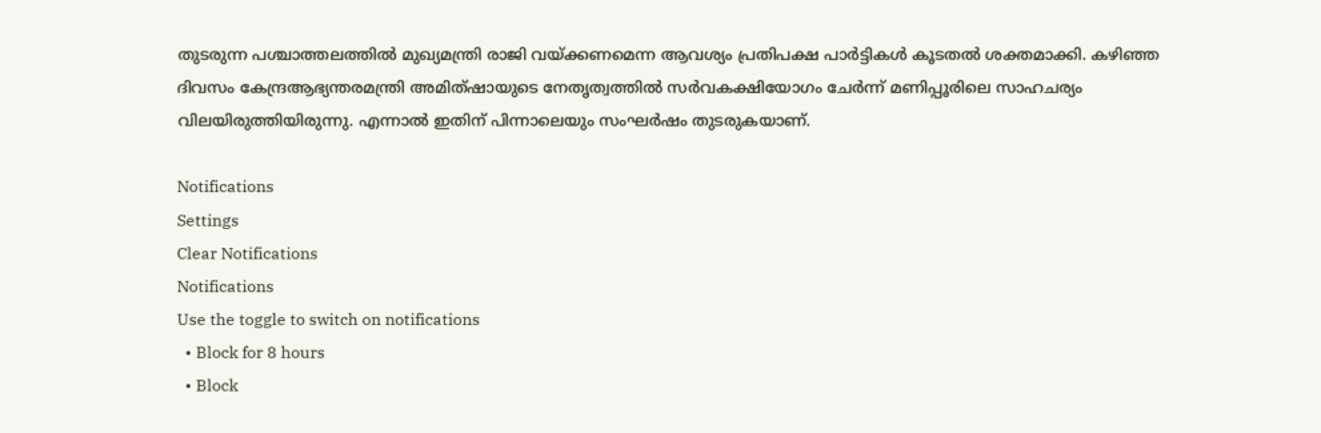തുടരുന്ന പശ്ചാത്തലത്തില്‍ മുഖ്യമന്ത്രി രാജി വയ്ക്കണമെന്ന ആവശ്യം പ്രതിപക്ഷ പാർട്ടികള്‍ കൂടതല്‍ ശക്തമാക്കി. കഴിഞ്ഞ ദിവസം കേന്ദ്രആഭ്യന്തരമന്ത്രി അമിത്ഷായുടെ നേതൃത്വത്തില്‍ സര്‍വകക്ഷിയോഗം ചേര്‍ന്ന് മണിപ്പൂരിലെ സാഹചര്യം വിലയിരുത്തിയിരുന്നു. എന്നാല്‍ ഇതിന് പിന്നാലെയും സംഘർഷം തുടരുകയാണ്.

Notifications
Settings
Clear Notifications
Notifications
Use the toggle to switch on notifications
  • Block for 8 hours
  • Block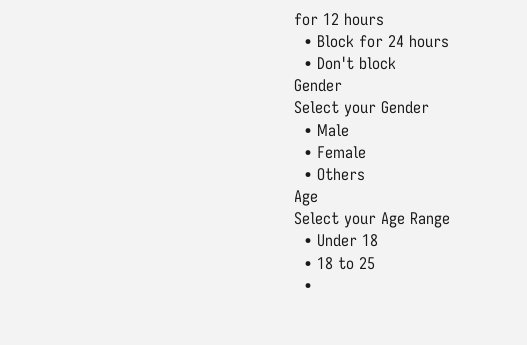for 12 hours
  • Block for 24 hours
  • Don't block
Gender
Select your Gender
  • Male
  • Female
  • Others
Age
Select your Age Range
  • Under 18
  • 18 to 25
  •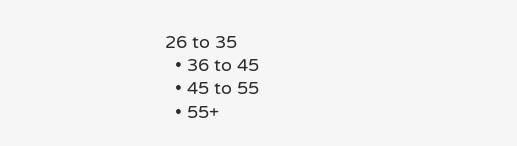26 to 35
  • 36 to 45
  • 45 to 55
  • 55+